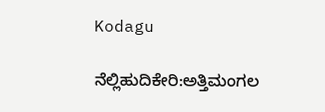Kodagu

ನೆಲ್ಲಿಹುದಿಕೇರಿ:ಅತ್ತಿಮಂಗಲ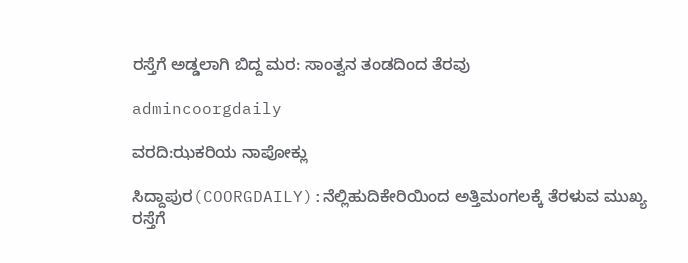ರಸ್ತೆಗೆ ಅಡ್ಡಲಾಗಿ ಬಿದ್ದ ಮರ: ಸಾಂತ್ವನ ತಂಡದಿಂದ ತೆರವು

admincoorgdaily

ವರದಿ:ಝಕರಿಯ ನಾಪೋಕ್ಲು

ಸಿದ್ದಾಪುರ(COORGDAILY):ನೆಲ್ಲಿಹುದಿಕೇರಿಯಿಂದ ಅತ್ತಿಮಂಗಲಕ್ಕೆ ತೆರಳುವ ಮುಖ್ಯ ರಸ್ತೆಗೆ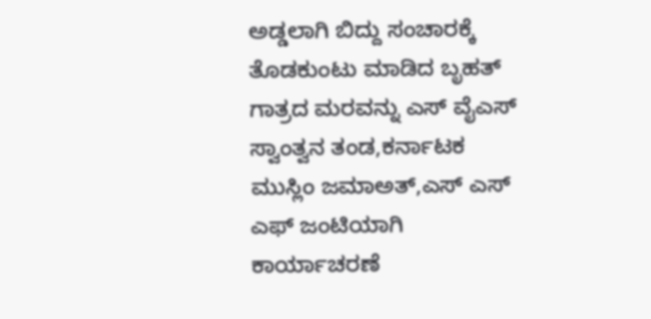ಅಡ್ಡಲಾಗಿ ಬಿದ್ದು ಸಂಚಾರಕ್ಕೆ ತೊಡಕುಂಟು ಮಾಡಿದ ಬೃಹತ್ ಗಾತ್ರದ ಮರವನ್ನು ಎಸ್ ವೈಎಸ್ ಸ್ವಾಂತ್ವನ ತಂಡ,ಕರ್ನಾಟಕ ಮುಸ್ಲಿಂ ಜಮಾಅತ್,ಎಸ್ ಎಸ್ ಎಫ್ ಜಂಟಿಯಾಗಿ ಕಾರ್ಯಾಚರಣೆ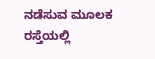ನಡೆಸುವ ಮೂಲಕ ರಸ್ತೆಯಲ್ಲಿ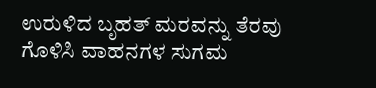ಉರುಳಿದ ಬೃಹತ್ ಮರವನ್ನು ತೆರವು ಗೊಳಿಸಿ ವಾಹನಗಳ ಸುಗಮ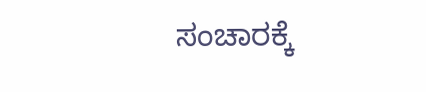ಸಂಚಾರಕ್ಕೆ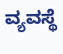ವ್ಯವಸ್ಥೆ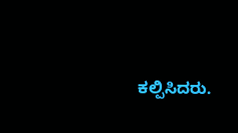ಕಲ್ಪಿಸಿದರು.